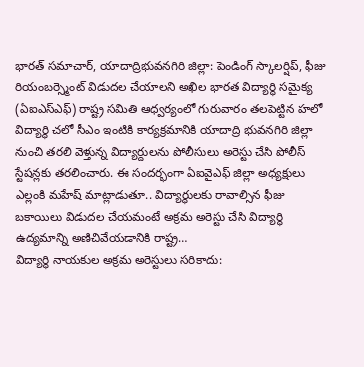భారత్ సమాచార్, యాదాద్రిభువనగిరి జిల్లా: పెండింగ్ స్కాలర్షిప్, ఫీజు రియంబర్స్మెంట్ విడుదల చేయాలని అఖిల భారత విద్యార్థి సమైక్య (ఏఐఎస్ఎఫ్) రాష్ట్ర సమితి ఆధ్వర్యంలో గురువారం తలపెట్టిన హలో విద్యార్థి చలో సీఎం ఇంటికి కార్యక్రమానికి యాదాద్రి భువనగిరి జిల్లా నుంచి తరలి వెళ్తున్న విద్యార్దులను పోలీసులు అరెస్టు చేసి పోలీస్ స్టేషన్లకు తరలించారు. ఈ సందర్భంగా ఏఐవైఎఫ్ జిల్లా అధ్యక్షులు ఎల్లంకి మహేష్ మాట్లాడుతూ.. విద్యార్థులకు రావాల్సిన ఫీజు బకాయిలు విడుదల చేయమంటే అక్రమ అరెస్టు చేసి విద్యార్థి ఉద్యమాన్ని అణిచివేయడానికి రాష్ట్ర…
విద్యార్థి నాయకుల అక్రమ అరెస్టులు సరికాదు: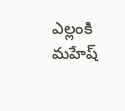ఎల్లంకి మహేష్